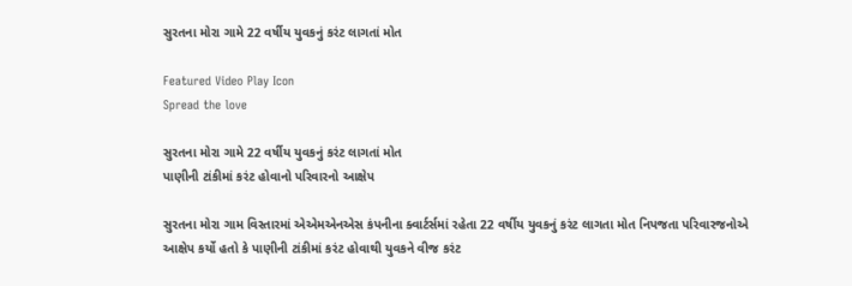સુરતના મોરા ગામે 22 વર્ષીય યુવકનું કરંટ લાગતાં મોત

Featured Video Play Icon
Spread the love

સુરતના મોરા ગામે 22 વર્ષીય યુવકનું કરંટ લાગતાં મોત
પાણીની ટાંકીમાં કરંટ હોવાનો પરિવારનો આક્ષેપ

સુરતના મોરા ગામ વિસ્તારમાં એએમએનએસ કંપનીના ક્વાર્ટર્સમાં રહેતા 22 વર્ષીય યુવકનું કરંટ લાગતા મોત નિપજતા પરિવારજનોએ આક્ષેપ કર્યો હતો કે પાણીની ટાંકીમાં કરંટ હોવાથી યુવકને વીજ કરંટ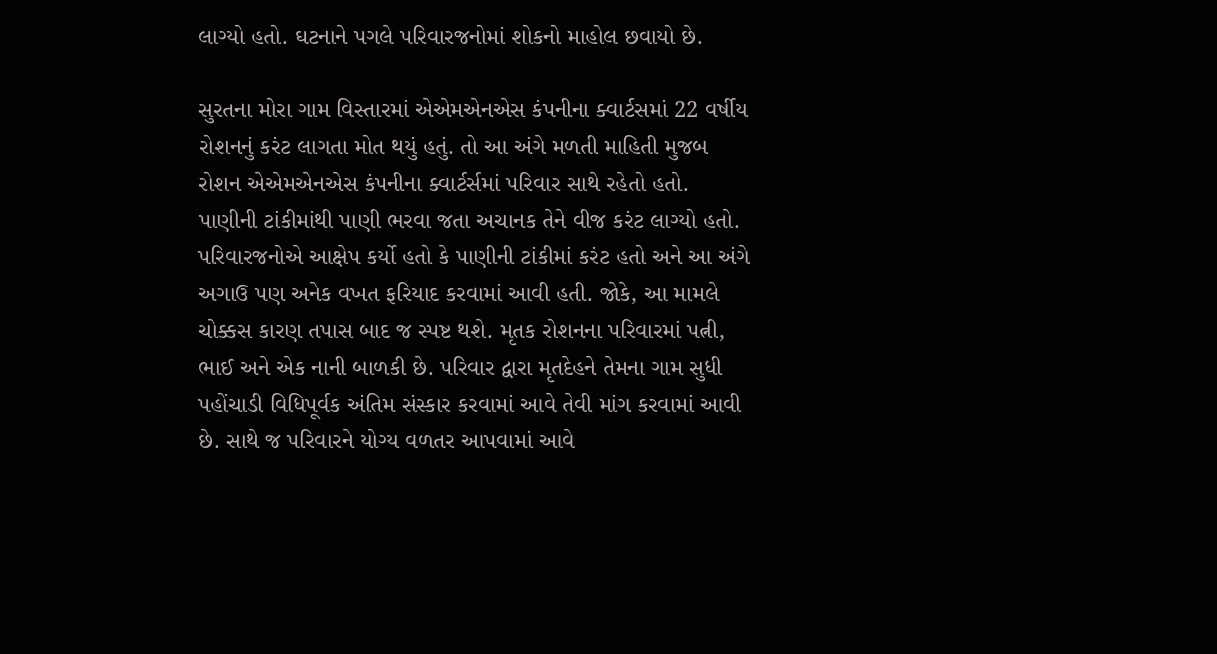લાગ્યો હતો. ઘટનાને પગલે પરિવારજનોમાં શોકનો માહોલ છવાયો છે.

સુરતના મોરા ગામ વિસ્તારમાં એએમએનએસ કંપનીના ક્વાર્ટસમાં 22 વર્ષીય રોશનનું કરંટ લાગતા મોત થયું હતું. તો આ અંગે મળતી માહિતી મુજબ રોશન એએમએનએસ કંપનીના ક્વાર્ટર્સમાં પરિવાર સાથે રહેતો હતો. પાણીની ટાંકીમાંથી પાણી ભરવા જતા અચાનક તેને વીજ કરંટ લાગ્યો હતો. પરિવારજનોએ આક્ષેપ કર્યો હતો કે પાણીની ટાંકીમાં કરંટ હતો અને આ અંગે અગાઉ પણ અનેક વખત ફરિયાદ કરવામાં આવી હતી. જોકે, આ મામલે ચોક્કસ કારણ તપાસ બાદ જ સ્પષ્ટ થશે. મૃતક રોશનના પરિવારમાં પત્ની, ભાઈ અને એક નાની બાળકી છે. પરિવાર દ્વારા મૃતદેહને તેમના ગામ સુધી પહોંચાડી વિધિપૂર્વક અંતિમ સંસ્કાર કરવામાં આવે તેવી માંગ કરવામાં આવી છે. સાથે જ પરિવારને યોગ્ય વળતર આપવામાં આવે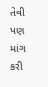તેવી પણ માંગ કરી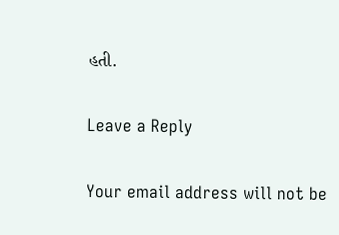હતી.

Leave a Reply

Your email address will not be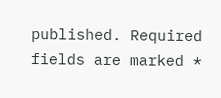published. Required fields are marked *